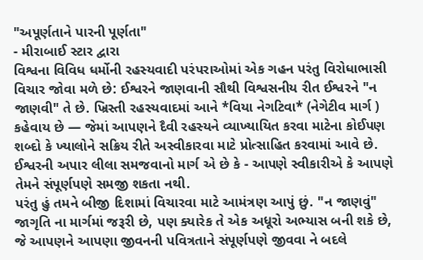"અપૂર્ણતાને પારની પૂર્ણતા"
- મીરાબાઈ સ્ટાર દ્વારા
વિશ્વના વિવિધ ધર્મોની રહસ્યવાદી પરંપરાઓમાં એક ગહન પરંતુ વિરોધાભાસી વિચાર જોવા મળે છે: ઈશ્વરને જાણવાની સૌથી વિશ્વસનીય રીત ઈશ્વરને "ન જાણવી" તે છે. ખ્રિસ્તી રહસ્યવાદમાં આને *વિયા નેગટિવા* (નેગેટીવ માર્ગ ) કહેવાય છે — જેમાં આપણને દૈવી રહસ્યને વ્યાખ્યાયિત કરવા માટેના કોઈપણ શબ્દો કે ખ્યાલોને સક્રિય રીતે અસ્વીકારવા માટે પ્રોત્સાહિત કરવામાં આવે છે. ઈશ્વરની અપાર લીલા સમજવાનો માર્ગ એ છે કે - આપણે સ્વીકારીએ કે આપણે તેમને સંપૂર્ણપણે સમજી શકતા નથી.
પરંતુ હું તમને બીજી દિશામાં વિચારવા માટે આમંત્રણ આપું છું. "ન જાણવું" જાગૃતિ ના માર્ગમાં જરૂરી છે, પણ ક્યારેક તે એક અધૂરો અભ્યાસ બની શકે છે, જે આપણને આપણા જીવનની પવિત્રતાને સંપૂર્ણપણે જીવવા ને બદલે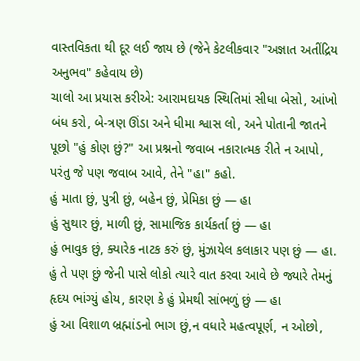વાસ્તવિકતા થી દૂર લઈ જાય છે (જેને કેટલીકવાર "અજ્ઞાત અતીંદ્રિય અનુભવ" કહેવાય છે)
ચાલો આ પ્રયાસ કરીએ: આરામદાયક સ્થિતિમાં સીધા બેસો, આંખો બંધ કરો, બે-ત્રણ ઊંડા અને ધીમા શ્વાસ લો, અને પોતાની જાતને પૂછો "હું કોણ છું?" આ પ્રશ્નનો જવાબ નકારાત્મક રીતે ન આપો, પરંતુ જે પણ જવાબ આવે, તેને "હા" કહો.
હું માતા છું, પુત્રી છું, બહેન છું, પ્રેમિકા છું — હા
હું સુથાર છું, માળી છું, સામાજિક કાર્યકર્તા છું — હા
હું ભાવુક છું, ક્યારેક નાટક કરું છું, મુંઝાયેલ કલાકાર પણ છું — હા.
હું તે પણ છું જેની પાસે લોકો ત્યારે વાત કરવા આવે છે જ્યારે તેમનું હૃદય ભાંગ્યું હોય, કારણ કે હું પ્રેમથી સાંભળું છું — હા
હું આ વિશાળ બ્રહ્માંડનો ભાગ છું,ન વધારે મહત્વપૂર્ણ, ન ઓછો,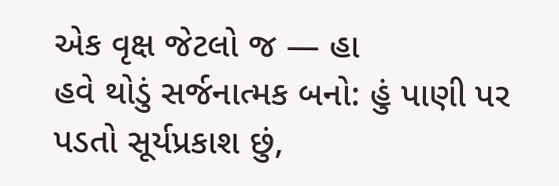એક વૃક્ષ જેટલો જ — હા
હવે થોડું સર્જનાત્મક બનો: હું પાણી પર પડતો સૂર્યપ્રકાશ છું,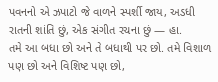પવનનો એ ઝપાટો જે વાળને સ્પર્શી જાય, અડધી રાતની શાંતિ છું, એક સંગીત રચના છું — હા.
તમે આ બધા છો અને તે બધાથી પર છો. તમે વિશાળ પણ છો અને વિશિષ્ટ પણ છો,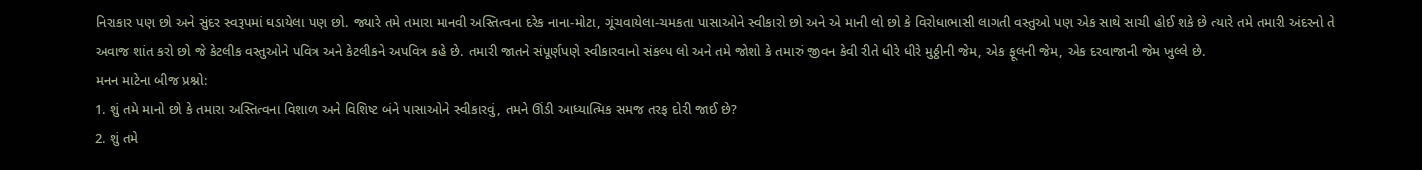નિરાકાર પણ છો અને સુંદર સ્વરૂપમાં ઘડાયેલા પણ છો. જ્યારે તમે તમારા માનવી અસ્તિત્વના દરેક નાના-મોટા, ગૂંચવાયેલા-ચમકતા પાસાઓને સ્વીકારો છો અને એ માની લો છો કે વિરોધાભાસી લાગતી વસ્તુઓ પણ એક સાથે સાચી હોઈ શકે છે ત્યારે તમે તમારી અંદરનો તે અવાજ શાંત કરો છો જે કેટલીક વસ્તુઓને પવિત્ર અને કેટલીકને અપવિત્ર કહે છે. તમારી જાતને સંપૂર્ણપણે સ્વીકારવાનો સંકલ્પ લો અને તમે જોશો કે તમારું જીવન કેવી રીતે ધીરે ધીરે મુઠ્ઠીની જેમ, એક ફૂલની જેમ, એક દરવાજાની જેમ ખુલ્લે છે.
મનન માટેના બીજ પ્રશ્નો:
1. શું તમે માનો છો કે તમારા અસ્તિત્વના વિશાળ અને વિશિષ્ટ બંને પાસાઓને સ્વીકારવું, તમને ઊંડી આધ્યાત્મિક સમજ તરફ દોરી જાઈ છે?
2. શું તમે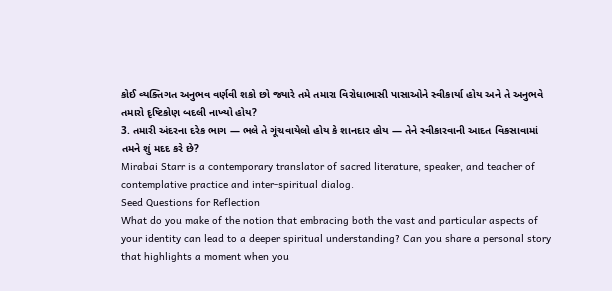કોઈ વ્યક્તિગત અનુભવ વર્ણવી શકો છો જ્યારે તમે તમારા વિરોધાભાસી પાસાઓને સ્વીકાર્યા હોય અને તે અનુભવે તમારો દૃષ્ટિકોણ બદલી નાખ્યો હોય?
3. તમારી અંદરના દરેક ભાગ — ભલે તે ગૂંચવાયેલો હોય કે શાનદાર હોય — તેને સ્વીકારવાની આદત વિકસાવામાં તમને શું મદદ કરે છે?
Mirabai Starr is a contemporary translator of sacred literature, speaker, and teacher of contemplative practice and inter-spiritual dialog.
Seed Questions for Reflection
What do you make of the notion that embracing both the vast and particular aspects of your identity can lead to a deeper spiritual understanding? Can you share a personal story that highlights a moment when you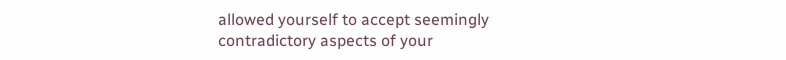allowed yourself to accept seemingly contradictory aspects of your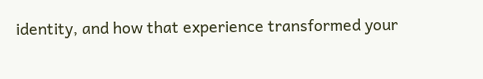identity, and how that experience transformed your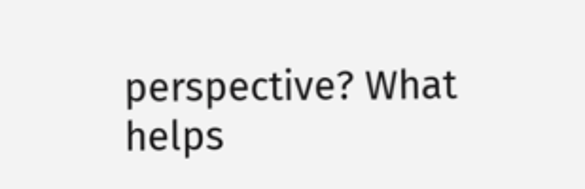perspective? What helps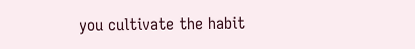you cultivate the habit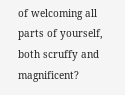of welcoming all parts of yourself, both scruffy and magnificent?